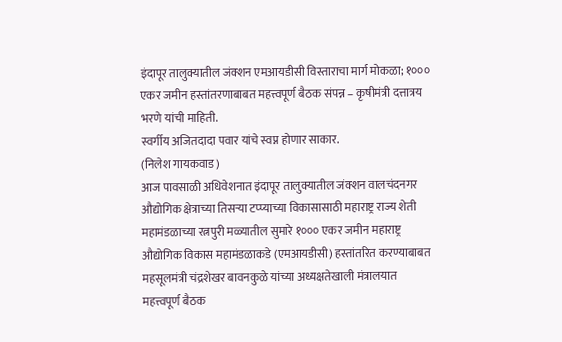इंदापूर तालुक्यातील जंक्शन एमआयडीसी विस्ताराचा मार्ग मोकळा; १००० एकर जमीन हस्तांतरणाबाबत महत्त्वपूर्ण बैठक संपन्न – कृषीमंत्री दत्तात्रय भरणे यांची माहिती.
स्वर्गीय अजितदादा पवार यांचे स्वप्न होणार साकार.
(निलेश गायकवाड)
आज पावसाळी अधिवेशनात इंदापूर तालुक्यातील जंक्शन वालचंदनगर औद्योगिक क्षेत्राच्या तिसऱ्या टप्प्याच्या विकासासाठी महाराष्ट्र राज्य शेती महामंडळाच्या रत्नपुरी मळ्यातील सुमारे १००० एकर जमीन महाराष्ट्र औद्योगिक विकास महामंडळाकडे (एमआयडीसी) हस्तांतरित करण्याबाबत महसूलमंत्री चंद्रशेखर बावनकुळे यांच्या अध्यक्षतेखाली मंत्रालयात महत्त्वपूर्ण बैठक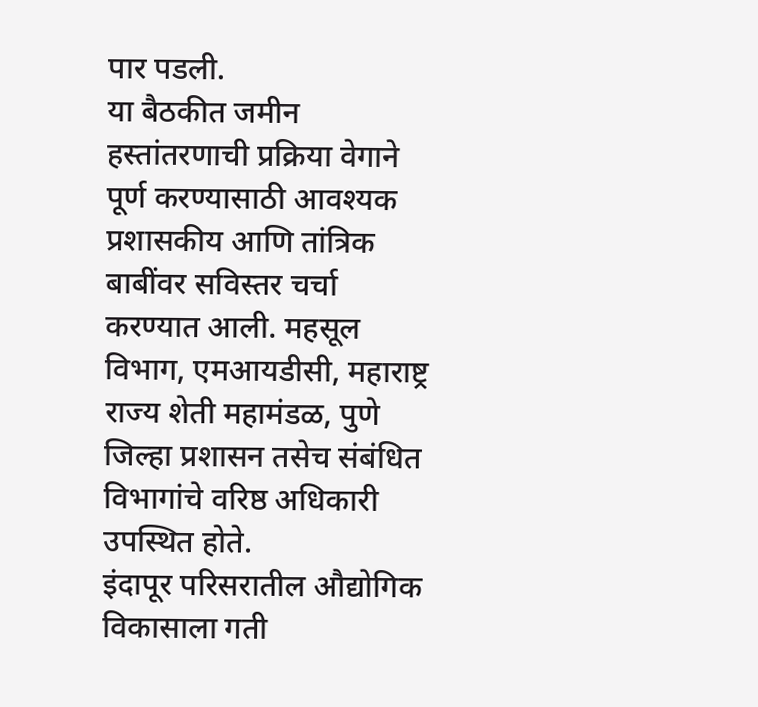पार पडली.
या बैठकीत जमीन हस्तांतरणाची प्रक्रिया वेगाने पूर्ण करण्यासाठी आवश्यक प्रशासकीय आणि तांत्रिक बाबींवर सविस्तर चर्चा करण्यात आली. महसूल विभाग, एमआयडीसी, महाराष्ट्र राज्य शेती महामंडळ, पुणे जिल्हा प्रशासन तसेच संबंधित विभागांचे वरिष्ठ अधिकारी उपस्थित होते.
इंदापूर परिसरातील औद्योगिक विकासाला गती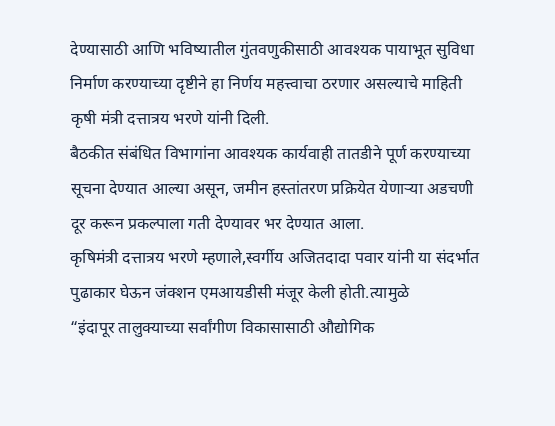देण्यासाठी आणि भविष्यातील गुंतवणुकीसाठी आवश्यक पायाभूत सुविधा निर्माण करण्याच्या दृष्टीने हा निर्णय महत्त्वाचा ठरणार असल्याचे माहिती कृषी मंत्री दत्तात्रय भरणे यांनी दिली.
बैठकीत संबंधित विभागांना आवश्यक कार्यवाही तातडीने पूर्ण करण्याच्या सूचना देण्यात आल्या असून, जमीन हस्तांतरण प्रक्रियेत येणाऱ्या अडचणी दूर करून प्रकल्पाला गती देण्यावर भर देण्यात आला.
कृषिमंत्री दत्तात्रय भरणे म्हणाले,स्वर्गीय अजितदादा पवार यांनी या संदर्भात पुढाकार घेऊन जंक्शन एमआयडीसी मंजूर केली होती.त्यामुळे
“इंदापूर तालुक्याच्या सर्वांगीण विकासासाठी औद्योगिक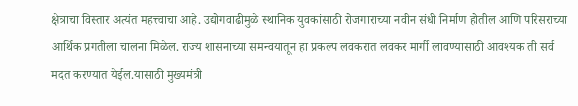क्षेत्राचा विस्तार अत्यंत महत्त्वाचा आहे. उद्योगवाढीमुळे स्थानिक युवकांसाठी रोजगाराच्या नवीन संधी निर्माण होतील आणि परिसराच्या आर्थिक प्रगतीला चालना मिळेल. राज्य शासनाच्या समन्वयातून हा प्रकल्प लवकरात लवकर मार्गी लावण्यासाठी आवश्यक ती सर्व मदत करण्यात येईल.यासाठी मुख्यमंत्री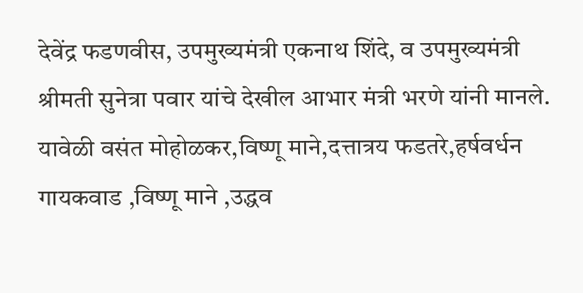देवेंद्र फडणवीस, उपमुख्यमंत्री एकनाथ शिंदे, व उपमुख्यमंत्री श्रीमती सुनेत्रा पवार यांचे देखील आभार मंत्री भरणे यांनी मानले.
यावेळी वसंत मोहोळकर,विष्णू माने,दत्तात्रय फडतरे,हर्षवर्धन गायकवाड ,विष्णू माने ,उद्धव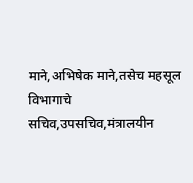माने,अभिषेक माने,तसेच महसूल विभागाचे सचिव,उपसचिव,मंत्रालयीन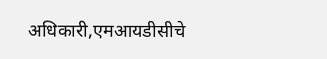अधिकारी,एमआयडीसीचे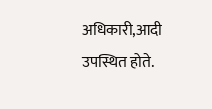अधिकारी,आदी उपस्थित होते.